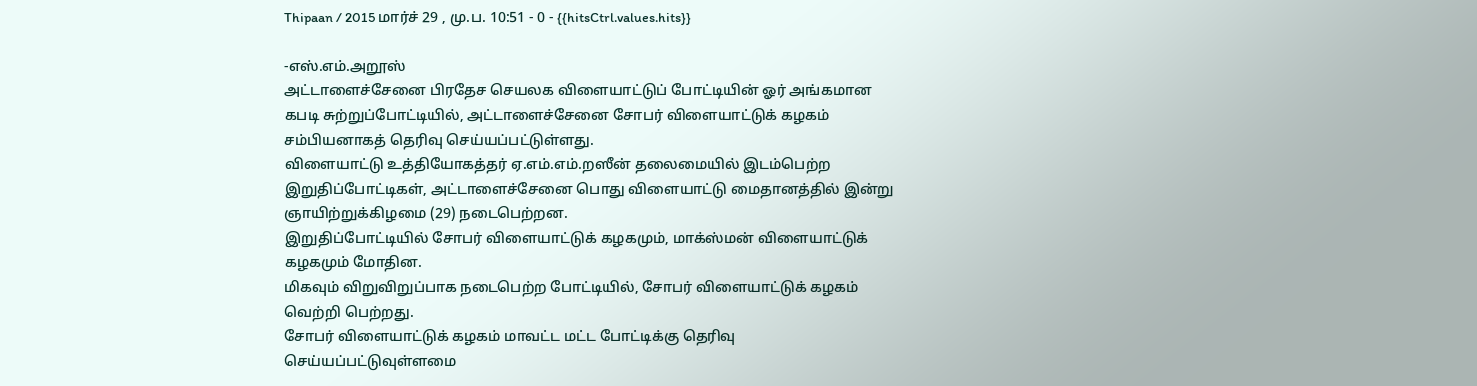Thipaan / 2015 மார்ச் 29 , மு.ப. 10:51 - 0 - {{hitsCtrl.values.hits}}

-எஸ்.எம்.அறூஸ்
அட்டாளைச்சேனை பிரதேச செயலக விளையாட்டுப் போட்டியின் ஓர் அங்கமான கபடி சுற்றுப்போட்டியில், அட்டாளைச்சேனை சோபர் விளையாட்டுக் கழகம் சம்பியனாகத் தெரிவு செய்யப்பட்டுள்ளது.
விளையாட்டு உத்தியோகத்தர் ஏ.எம்.எம்.றஸீன் தலைமையில் இடம்பெற்ற இறுதிப்போட்டிகள், அட்டாளைச்சேனை பொது விளையாட்டு மைதானத்தில் இன்று ஞாயிற்றுக்கிழமை (29) நடைபெற்றன.
இறுதிப்போட்டியில் சோபர் விளையாட்டுக் கழகமும், மாக்ஸ்மன் விளையாட்டுக் கழகமும் மோதின.
மிகவும் விறுவிறுப்பாக நடைபெற்ற போட்டியில், சோபர் விளையாட்டுக் கழகம் வெற்றி பெற்றது.
சோபர் விளையாட்டுக் கழகம் மாவட்ட மட்ட போட்டிக்கு தெரிவு செய்யப்பட்டுவுள்ளமை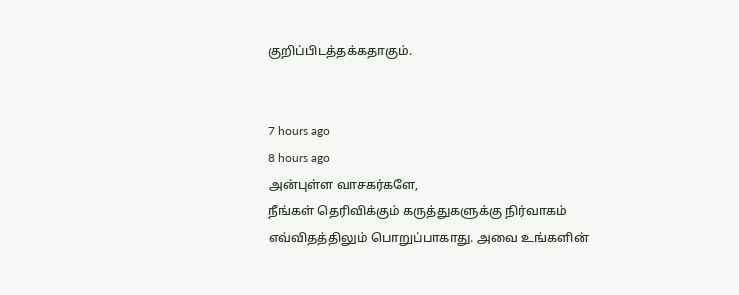குறிப்பிடத்தக்கதாகும்.


7 hours ago
8 hours ago
அன்புள்ள வாசகர்களே,
நீங்கள் தெரிவிக்கும் கருத்துகளுக்கு நிர்வாகம் எவ்விதத்திலும் பொறுப்பாகாது. அவை உங்களின்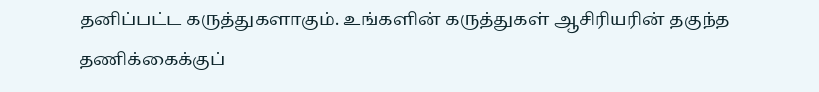தனிப்பட்ட கருத்துகளாகும். உங்களின் கருத்துகள் ஆசிரியரின் தகுந்த தணிக்கைக்குப்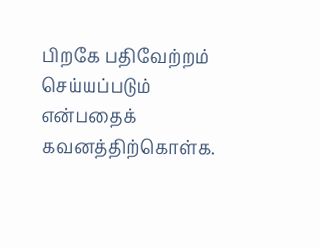பிறகே பதிவேற்றம் செய்யப்படும் என்பதைக் கவனத்திற்கொள்க.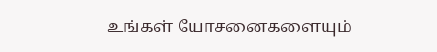உங்கள் யோசனைகளையும்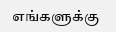எங்களுக்கு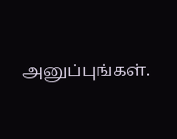அனுப்புங்கள்.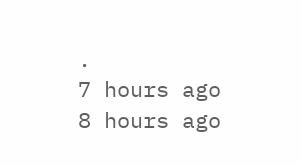.
7 hours ago
8 hours ago